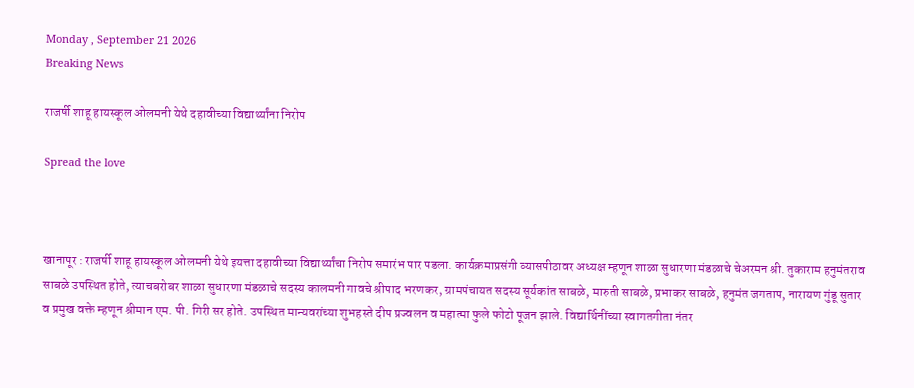Monday , September 21 2026
Breaking News

राजर्षी शाहू हायस्कूल ओलमनी येथे दहावीच्या विद्यार्थ्यांना निरोप

Spread the love



खानापूर : राजर्षी शाहू हायस्कूल ओलमनी येथे इयत्ता दहावीच्या विद्यार्थ्यांचा निरोप समारंभ पार पडला. कार्यक्रमाप्रसंगी व्यासपीठावर अध्यक्ष म्हणून शाळा सुधारणा मंडळाचे चेअरमन श्री. तुकाराम हनुमंतराव साबळे उपस्थित होते, त्याचबरोबर शाळा सुधारणा मंडळाचे सदस्य कालमनी गावचे श्रीपाद भरणकर, ग्रामपंचायत सदस्य सूर्यकांत साबळे, मारुती साबळे, प्रभाकर साबळे, हनुमंत जगताप, नारायण गुंडू सुतार व प्रमुख वक्ते म्हणून श्रीमान एम. पी. गिरी सर होते. उपस्थित मान्यवरांच्या शुभहस्ते दीप प्रज्वलन व महात्मा फुले फोटो पूजन झाले. विद्यार्थिनींच्या स्वागतगीता नंतर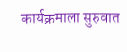कार्यक्रमाला सुरुवात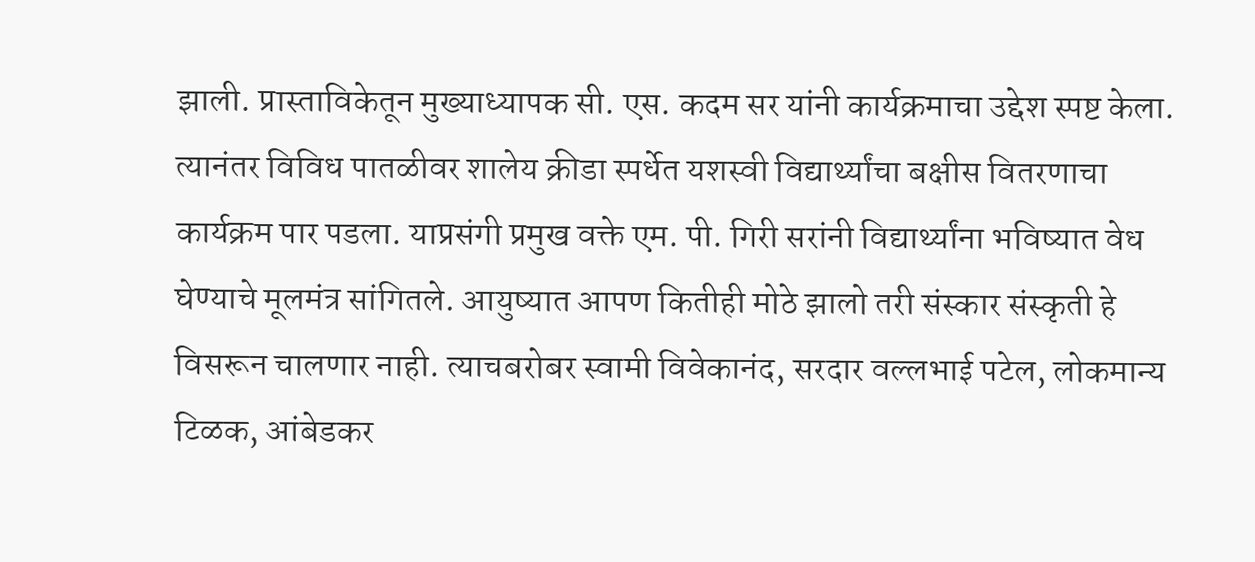झाली. प्रास्ताविकेतून मुख्याध्यापक सी. एस. कदम सर यांनी कार्यक्रमाचा उद्देश स्पष्ट केला. त्यानंतर विविध पातळीवर शालेय क्रीडा स्पर्धेत यशस्वी विद्यार्थ्यांचा बक्षीस वितरणाचा कार्यक्रम पार पडला. याप्रसंगी प्रमुख वक्ते एम. पी. गिरी सरांनी विद्यार्थ्यांना भविष्यात वेध घेण्याचे मूलमंत्र सांगितले. आयुष्यात आपण कितीही मोठे झालो तरी संस्कार संस्कृती हे विसरून चालणार नाही. त्याचबरोबर स्वामी विवेकानंद, सरदार वल्लभाई पटेल, लोकमान्य टिळक, आंबेडकर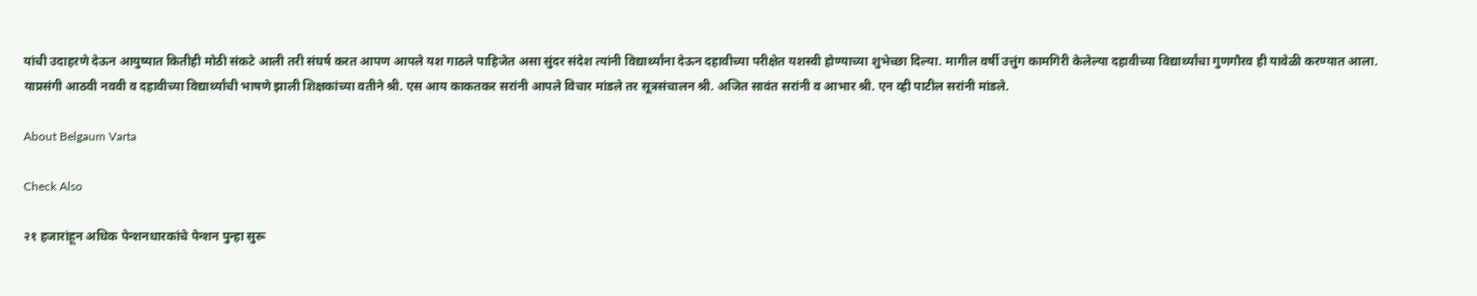यांची उदाहरणे देऊन आयुष्यात कितीही मोठी संकटे आली तरी संघर्ष करत आपण आपले यश गाठले पाहिजेत असा सुंदर संदेश त्यांनी विद्यार्थ्यांना देऊन दहावीच्या परीक्षेत यशस्वी होण्याच्या शुभेच्छा दिल्या. मागील वर्षी उत्तुंग कामगिरी केलेल्या दहावीच्या विद्यार्थ्यांचा गुणगौरव ही यावेळी करण्यात आला. याप्रसंगी आठवी नववी व दहावीच्या विद्यार्थ्यांची भाषणे झाली शिक्षकांच्या वतीने श्री. एस आय काकतकर सरांनी आपले विचार मांडले तर सूत्रसंचालन श्री. अजित सावंत सरांनी व आभार श्री. एन व्ही पाटील सरांनी मांडले.

About Belgaum Varta

Check Also

२१ हजारांहून अधिक पेन्शनधारकांचे पेन्शन पुन्हा सुरू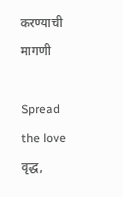करण्याची मागणी

Spread the love  वृद्ध,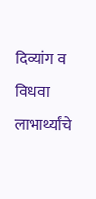दिव्यांग व विधवा लाभार्थ्यांचे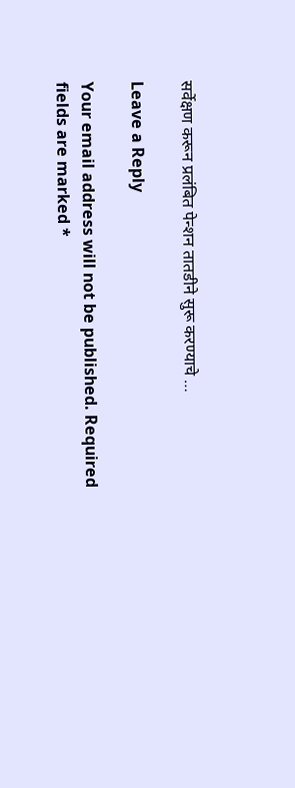सर्वेक्षण करून प्रलंबित पेन्शन तातडीने सुरू करण्याचे …

Leave a Reply

Your email address will not be published. Required fields are marked *